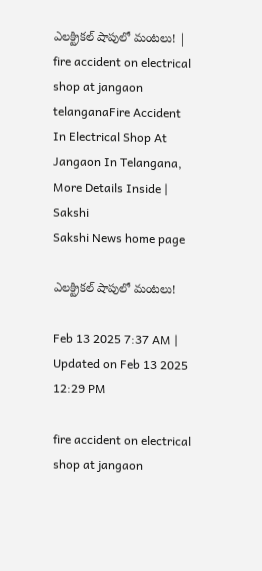ఎలక్ట్రికల్‌ షాపులో మంటలు! | fire accident on electrical shop at jangaon telanganaFire Accident In Electrical Shop At Jangaon In Telangana, More Details Inside | Sakshi
Sakshi News home page

ఎలక్ట్రికల్‌ షాపులో మంటలు!

Feb 13 2025 7:37 AM | Updated on Feb 13 2025 12:29 PM

fire accident on electrical shop at jangaon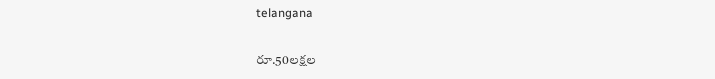telangana

రూ.50లక్షల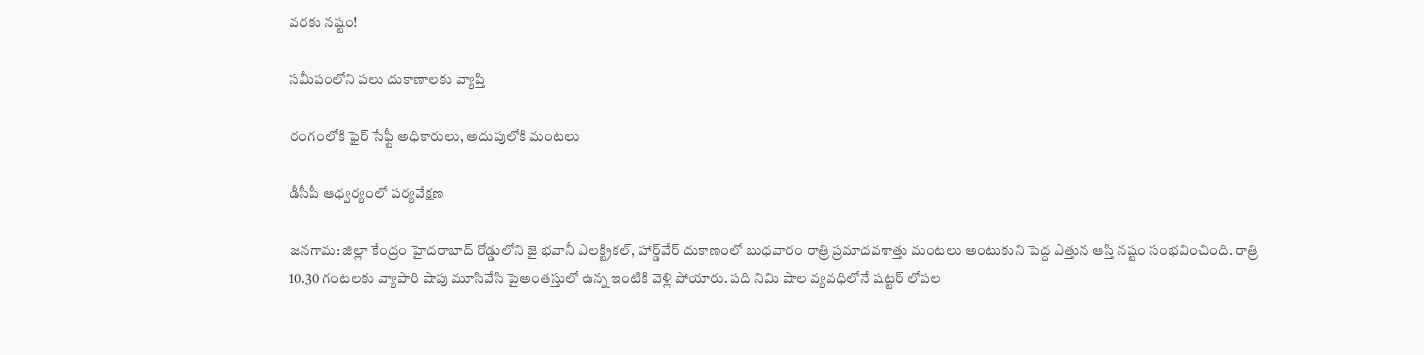వరకు నష్టం!

సమీపంలోని పలు దుకాణాలకు వ్యాప్తి

రంగంలోకి ఫైర్‌ సేఫ్టీ అధికారులు, అదుపులోకి మంటలు

డీసీపీ ఆధ్వర్యంలో పర్యవేక్షణ

జనగామ: జిల్లా కేంద్రం హైదరాబాద్‌ రోడ్డులోని జై భవానీ ఎలక్ట్రికల్, హార్డ్‌వేర్‌ దుకాణంలో బుధవారం రాత్రి ప్రమాదవశాత్తు మంటలు అంటుకుని పెద్ద ఎత్తున ఆస్తి నష్టం సంభవించింది. రాత్రి 10.30 గంటలకు వ్యాపారి షాపు మూసివేసి పైఅంతస్తులో ఉన్న ఇంటికి వెళ్లి పోయారు. పది నిమి షాల వ్యవధిలోనే షట్టర్‌ లోపల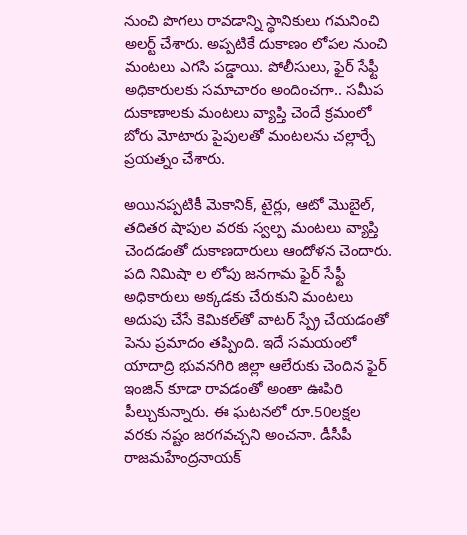నుంచి పొగలు రావడాన్ని స్థానికులు గమనించి అలర్ట్‌ చేశారు. అప్పటికే దుకాణం లోపల నుంచి మంటలు ఎగసి పడ్డాయి. పోలీసులు, ఫైర్‌ సేఫ్టీ అధికారులకు సమాచారం అందించగా.. సమీప దుకాణాలకు మంటలు వ్యాప్తి చెందే క్రమంలో బోరు మోటారు పైపులతో మంటలను చల్లార్చే ప్రయత్నం చేశారు.

అయినప్పటికీ మెకానిక్, టైర్లు, ఆటో మొబైల్, తదితర షాపుల వరకు స్వల్ప మంటలు వ్యాప్తి చెందడంతో దుకాణదారులు ఆందోళన చెందారు. పది నిమిషా ల లోపు జనగామ ఫైర్‌ సేఫ్టీ అధికారులు అక్కడకు చేరుకుని మంటలు అదుపు చేసే కెమికల్‌తో వాటర్‌ స్ప్రే చేయడంతో పెను ప్రమాదం తప్పింది. ఇదే సమయంలో యాదాద్రి భువనగిరి జిల్లా ఆలేరుకు చెందిన ఫైర్‌ ఇంజిన్‌ కూడా రావడంతో అంతా ఊపిరి పీల్చుకున్నారు. ఈ ఘటనలో రూ.50లక్షల వరకు నష్టం జరగవచ్చని అంచనా. డీసీపీ రాజమహేంద్రనాయక్‌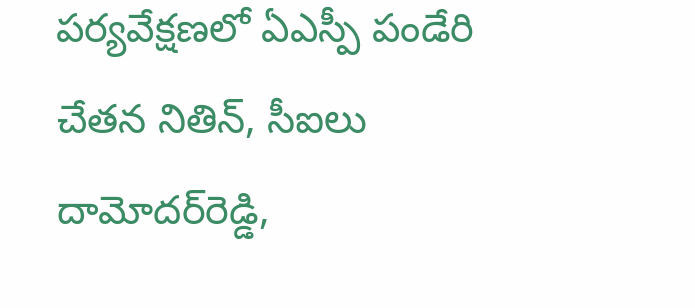పర్యవేక్షణలో ఏఎస్పీ పండేరి చేతన నితిన్, సీఐలు దామోదర్‌రెడ్డి,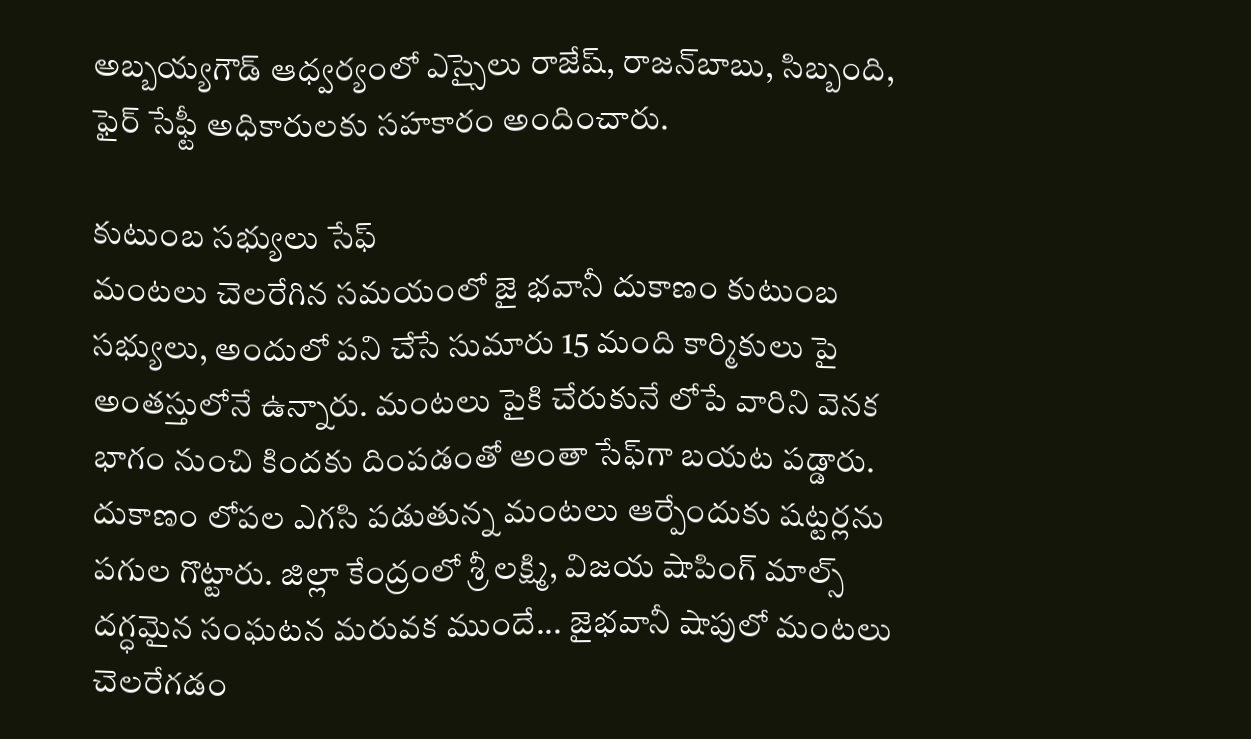అబ్బయ్యగౌడ్‌ ఆధ్వర్యంలో ఎస్సైలు రాజేష్, రాజన్‌బాబు, సిబ్బంది, ఫైర్‌ సేఫ్టీ అధికారులకు సహకారం అందించారు.

కుటుంబ సభ్యులు సేఫ్‌
మంటలు చెలరేగిన సమయంలో జై భవానీ దుకాణం కుటుంబ సభ్యులు, అందులో పని చేసే సుమారు 15 మంది కార్మికులు పై అంతస్తులోనే ఉన్నారు. మంటలు పైకి చేరుకునే లోపే వారిని వెనక భాగం నుంచి కిందకు దింపడంతో అంతా సేఫ్‌గా బయట పడ్డారు. దుకాణం లోపల ఎగసి పడుతున్న మంటలు ఆర్పేందుకు షట్టర్లను పగుల గొట్టారు. జిల్లా కేంద్రంలో శ్రీ లక్ష్మి, విజయ షాపింగ్‌ మాల్స్‌ దగ్ధమైన సంఘటన మరువక ముందే... జైభవానీ షాపులో మంటలు చెలరేగడం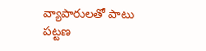వ్యాపారులతో పాటు పట్టణ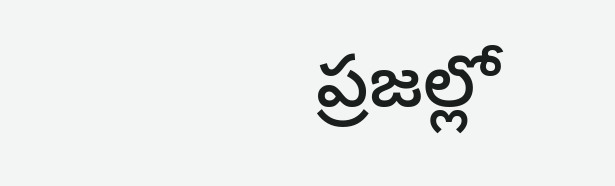ప్రజల్లో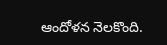ఆందోళన నెలకొంది.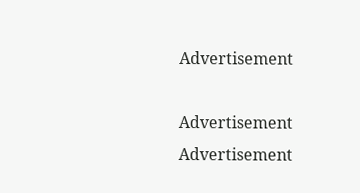Advertisement

Advertisement
Advertisement